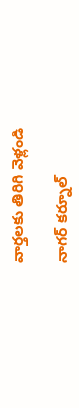వార్తలకు తిరిగి వెళ్లండి

నాగర్ కర్నూల్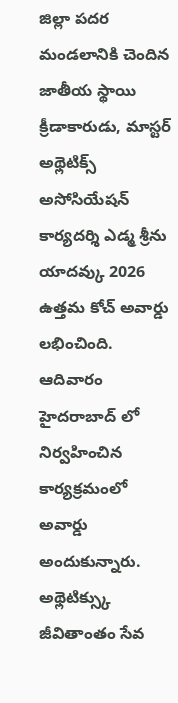జిల్లా పదర మండలానికి చెందిన జాతీయ స్థాయి క్రీడాకారుడు, మాస్టర్ అథ్లెటిక్స్ అసోసియేషన్ కార్యదర్శి ఎడ్మ శ్రీను యాదవ్కు 2026 ఉత్తమ కోచ్ అవార్డు లభించింది.
ఆదివారం హైదరాబాద్ లో నిర్వహించిన కార్యక్రమంలో అవార్డు అందుకున్నారు. అథ్లెటిక్స్కు జీవితాంతం సేవ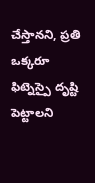చేస్తానని, ప్రతి ఒక్కరూ ఫిట్నెస్పై దృష్టి పెట్టాలని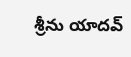శ్రీను యాదవ్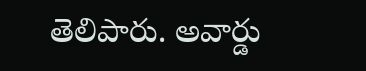తెలిపారు. అవార్డు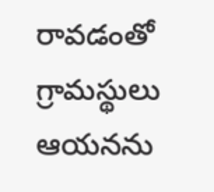రావడంతో గ్రామస్థులు ఆయనను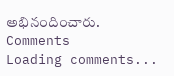అభినందించారు.
Comments
Loading comments...